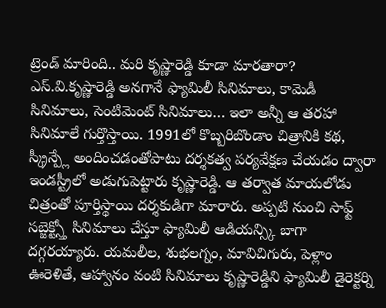ట్రెండ్ మారింది.. మరి కృష్ణారెడ్డి కూడా మారతారా?
ఎస్.వి.కృష్ణారెడ్డి అనగానే ఫ్యామిలీ సినిమాలు, కామెడీ సినిమాలు, సెంటిమెంట్ సినిమాలు… ఇలా అన్నీ ఆ తరహా సినిమాలే గుర్తొస్తాయి. 1991లో కొబ్బరిబొండాం చిత్రానికి కథ, స్క్రీన్ప్లే అందించడంతోపాటు దర్శకత్వ పర్యవేక్షణ చేయడం ద్వారా ఇండస్ట్రీలో అడుగుపెట్టారు కృష్ణారెడ్డి. ఆ తర్వాత మాయలోడు చిత్రంతో పూర్తిస్థాయి దర్శకుడిగా మారారు. అప్పటి నుంచి సాఫ్ట్ సబ్జెక్ట్స్తో సినిమాలు చేస్తూ ఫ్యామిలీ ఆడియన్స్కి బాగా దగ్గరయ్యారు. యమలీల, శుభలగ్నం, మావిచిగురు, పెళ్లాం ఊరెళితే, ఆహ్వానం వంటి సినిమాలు కృష్ణారెడ్డిని ఫ్యామిలీ డైరెక్టర్ని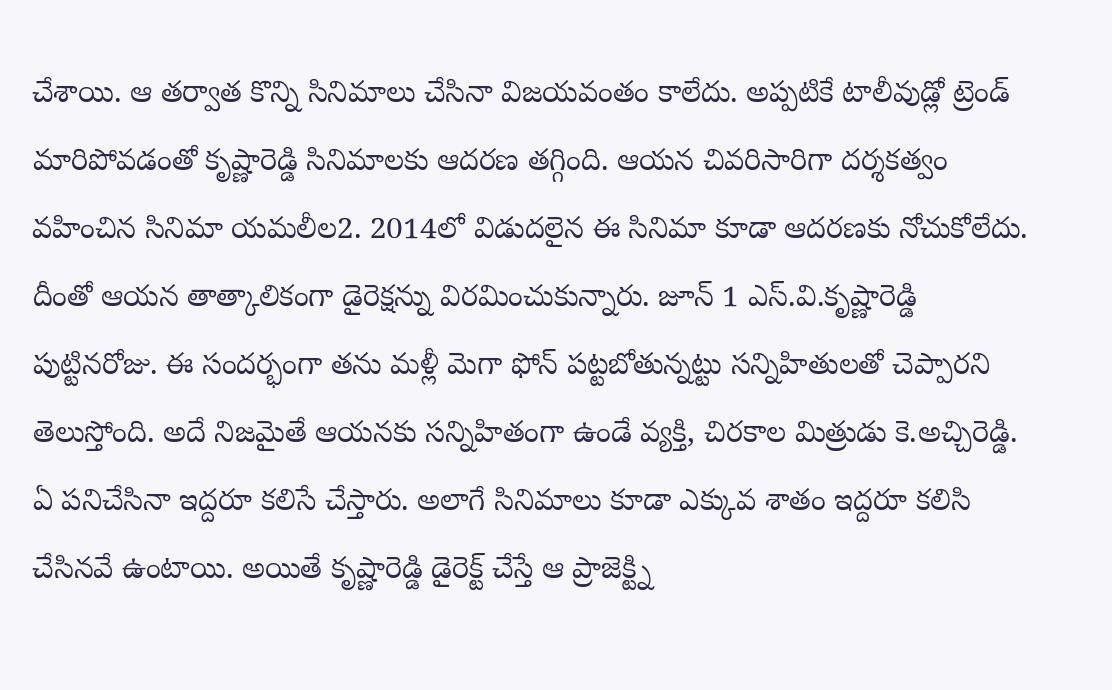చేశాయి. ఆ తర్వాత కొన్ని సినిమాలు చేసినా విజయవంతం కాలేదు. అప్పటికే టాలీవుడ్లో ట్రెండ్ మారిపోవడంతో కృష్ణారెడ్డి సినిమాలకు ఆదరణ తగ్గింది. ఆయన చివరిసారిగా దర్శకత్వం వహించిన సినిమా యమలీల2. 2014లో విడుదలైన ఈ సినిమా కూడా ఆదరణకు నోచుకోలేదు. దీంతో ఆయన తాత్కాలికంగా డైరెక్షన్ను విరమించుకున్నారు. జూన్ 1 ఎస్.వి.కృష్ణారెడ్డి పుట్టినరోజు. ఈ సందర్భంగా తను మళ్లీ మెగా ఫోన్ పట్టబోతున్నట్టు సన్నిహితులతో చెప్పారని తెలుస్తోంది. అదే నిజమైతే ఆయనకు సన్నిహితంగా ఉండే వ్యక్తి, చిరకాల మిత్రుడు కె.అచ్చిరెడ్డి. ఏ పనిచేసినా ఇద్దరూ కలిసే చేస్తారు. అలాగే సినిమాలు కూడా ఎక్కువ శాతం ఇద్దరూ కలిసి చేసినవే ఉంటాయి. అయితే కృష్ణారెడ్డి డైరెక్ట్ చేస్తే ఆ ప్రాజెక్ట్ని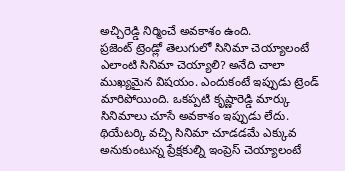అచ్చిరెడ్డి నిర్మించే అవకాశం ఉంది.
ప్రజెంట్ ట్రెండ్లో తెలుగులో సినిమా చెయ్యాలంటే ఎలాంటి సినిమా చెయ్యాలి? అనేది చాలా ముఖ్యమైన విషయం. ఎందుకంటే ఇప్పుడు ట్రెండ్ మారిపోయింది. ఒకప్పటి కృష్ణారెడ్డి మార్కు సినిమాలు చూసే అవకాశం ఇప్పుడు లేదు. థియేటర్కి వచ్చి సినిమా చూడడమే ఎక్కువ అనుకుంటున్న ప్రేక్షకుల్ని ఇంప్రెస్ చెయ్యాలంటే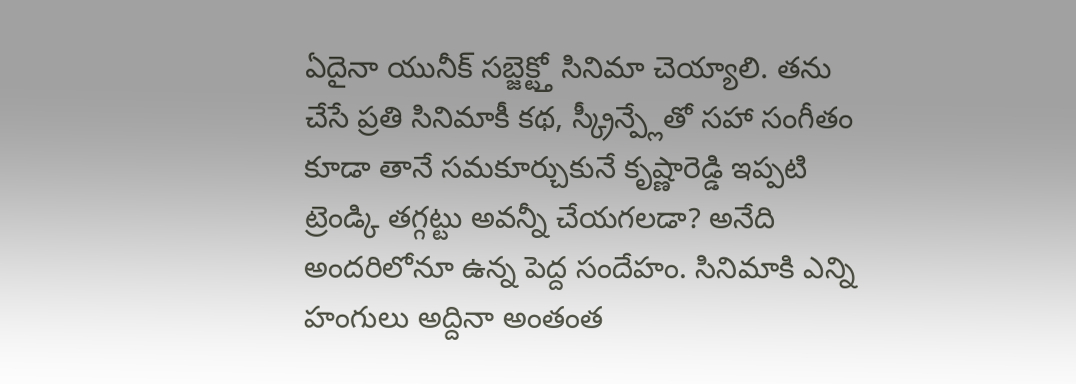ఏదైనా యునీక్ సబ్జెక్ట్తో సినిమా చెయ్యాలి. తను చేసే ప్రతి సినిమాకీ కథ, స్క్రీన్ప్లేతో సహా సంగీతం కూడా తానే సమకూర్చుకునే కృష్ణారెడ్డి ఇప్పటి ట్రెండ్కి తగ్గట్టు అవన్నీ చేయగలడా? అనేది అందరిలోనూ ఉన్న పెద్ద సందేహం. సినిమాకి ఎన్ని హంగులు అద్దినా అంతంత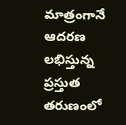మాత్రంగానే ఆదరణ లభిస్తున్న ప్రస్తుత తరుణంలో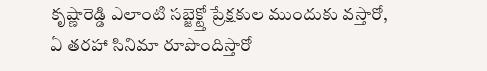కృష్ణారెడ్డి ఎలాంటి సబ్జెక్ట్తో ప్రేక్షకుల ముందుకు వస్తారో, ఏ తరహా సినిమా రూపొందిస్తారో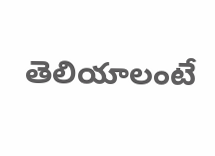తెలియాలంటే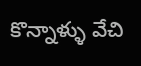కొన్నాళ్ళు వేచి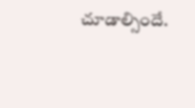చూడాల్సిందే.